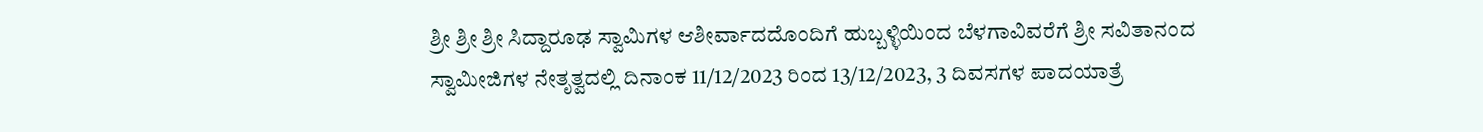ಶ್ರೀ ಶ್ರೀ ಶ್ರೀ ಸಿದ್ದಾರೂಢ ಸ್ವಾಮಿಗಳ ಆಶೀರ್ವಾದದೊಂದಿಗೆ ಹುಬ್ಬಳ್ಳಿಯಿಂದ ಬೆಳಗಾವಿವರೆಗೆ ಶ್ರೀ ಸವಿತಾನಂದ ಸ್ವಾಮೀಜಿಗಳ ನೇತೃತ್ವದಲ್ಲಿ ದಿನಾಂಕ 11/12/2023 ರಿಂದ 13/12/2023, 3 ದಿವಸಗಳ ಪಾದಯಾತ್ರೆ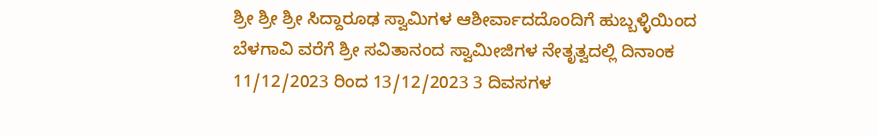ಶ್ರೀ ಶ್ರೀ ಶ್ರೀ ಸಿದ್ದಾರೂಢ ಸ್ವಾಮಿಗಳ ಆಶೀರ್ವಾದದೊಂದಿಗೆ ಹುಬ್ಬಳ್ಳಿಯಿಂದ ಬೆಳಗಾವಿ ವರೆಗೆ ಶ್ರೀ ಸವಿತಾನಂದ ಸ್ವಾಮೀಜಿಗಳ ನೇತೃತ್ವದಲ್ಲಿ ದಿನಾಂಕ 11/12/2023 ರಿಂದ 13/12/2023 3 ದಿವಸಗಳ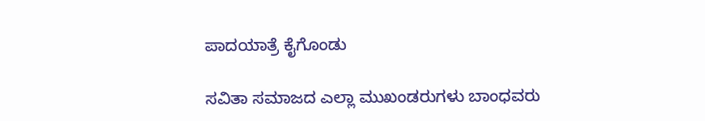ಪಾದಯಾತ್ರೆ ಕೈಗೊಂಡು

ಸವಿತಾ ಸಮಾಜದ ಎಲ್ಲಾ ಮುಖಂಡರುಗಳು ಬಾಂಧವರು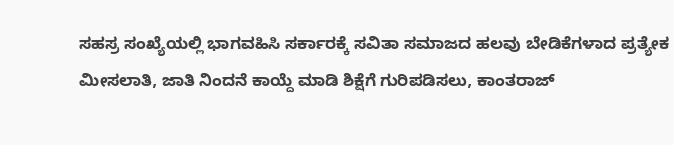ಸಹಸ್ರ ಸಂಖ್ಯೆಯಲ್ಲಿ ಭಾಗವಹಿಸಿ ಸರ್ಕಾರಕ್ಕೆ ಸವಿತಾ ಸಮಾಜದ ಹಲವು ಬೇಡಿಕೆಗಳಾದ ಪ್ರತ್ಯೇಕ ಮೀಸಲಾತಿ, ಜಾತಿ ನಿಂದನೆ ಕಾಯ್ದೆ ಮಾಡಿ ಶಿಕ್ಷೆಗೆ ಗುರಿಪಡಿಸಲು, ಕಾಂತರಾಜ್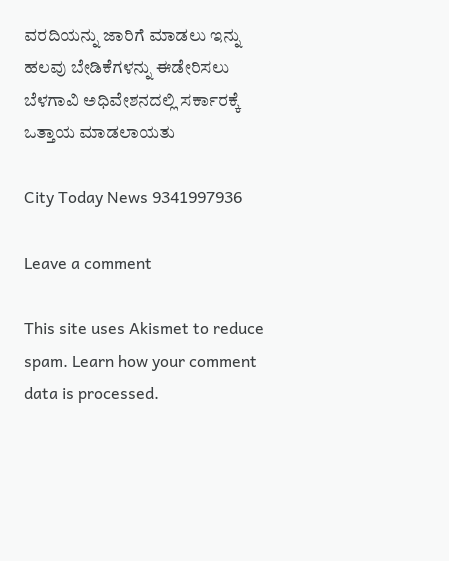ವರದಿಯನ್ನು ಜಾರಿಗೆ ಮಾಡಲು ಇನ್ನು ಹಲವು ಬೇಡಿಕೆಗಳನ್ನು ಈಡೇರಿಸಲು ಬೆಳಗಾವಿ ಅಧಿವೇಶನದಲ್ಲಿ ಸರ್ಕಾರಕ್ಕೆ ಒತ್ತಾಯ ಮಾಡಲಾಯತು

City Today News 9341997936

Leave a comment

This site uses Akismet to reduce spam. Learn how your comment data is processed.